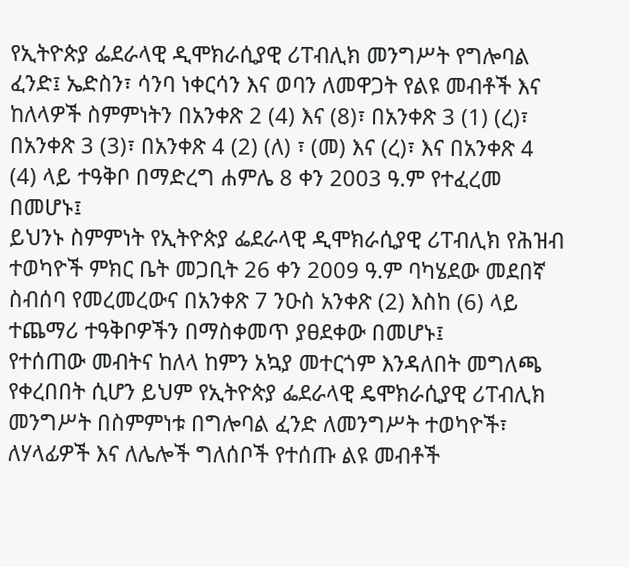የኢትዮጵያ ፌደራላዊ ዲሞክራሲያዊ ሪፐብሊክ መንግሥት የግሎባል ፈንድ፤ ኤድስን፣ ሳንባ ነቀርሳን እና ወባን ለመዋጋት የልዩ መብቶች እና ከለላዎች ስምምነትን በአንቀጽ 2 (4) እና (8)፣ በአንቀጽ 3 (1) (ረ)፣ በአንቀጽ 3 (3)፣ በአንቀጽ 4 (2) (ለ) ፣ (መ) እና (ረ)፣ እና በአንቀጽ 4 (4) ላይ ተዓቅቦ በማድረግ ሐምሌ 8 ቀን 2003 ዓ.ም የተፈረመ በመሆኑ፤
ይህንኑ ስምምነት የኢትዮጵያ ፌደራላዊ ዲሞክራሲያዊ ሪፐብሊክ የሕዝብ ተወካዮች ምክር ቤት መጋቢት 26 ቀን 2009 ዓ.ም ባካሄደው መደበኛ ስብሰባ የመረመረውና በአንቀጽ 7 ንዑስ አንቀጽ (2) እስከ (6) ላይ ተጨማሪ ተዓቅቦዎችን በማስቀመጥ ያፀደቀው በመሆኑ፤
የተሰጠው መብትና ከለላ ከምን አኳያ መተርጎም እንዳለበት መግለጫ የቀረበበት ሲሆን ይህም የኢትዮጵያ ፌደራላዊ ዴሞክራሲያዊ ሪፐብሊክ መንግሥት በስምምነቱ በግሎባል ፈንድ ለመንግሥት ተወካዮች፣ ለሃላፊዎች እና ለሌሎች ግለሰቦች የተሰጡ ልዩ መብቶች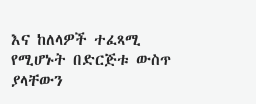እና ከለላዎች ተፈጻሚ የሚሆኑት በድርጅቱ ውስጥ ያላቸውን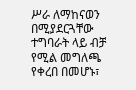ሥራ ለማከናወን በሚያደርጓቸው ተግባራት ላይ ብቻ የሚል መግለጫ የቀረበ በመሆኑ፣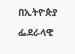በኢትዮጵያ ፌደራላዊ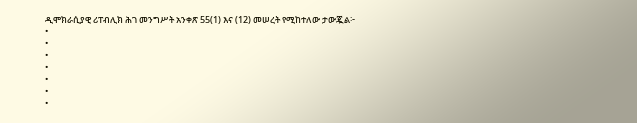ዲሞክራሲያዊ ሪፐብሊክ ሕገ መንግሥት አንቀጽ 55(1) እና (12) መሠረት የሚከተለው ታውጇል፦
•
•
•
•
•
•
•